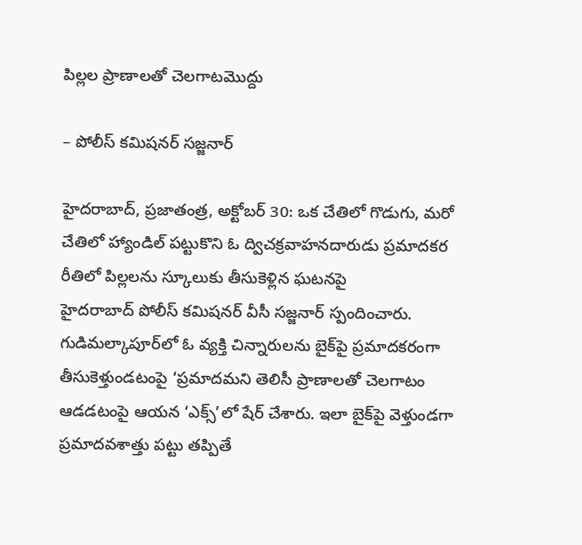పిల్లల ప్రాణాలతో చెలగాటమొద్దు

– పోలీస్‌ ‌కమిషనర్‌ ‌సజ్జనార్‌

హైదరాబాద్‌, ప్రజాతంత్ర, అక్టోబర్‌ 30: ఒక చేతిలో గొడుగు, మరో చేతిలో హ్యాండిల్‌ ‌పట్టుకొని ఓ ద్విచక్రవాహనదారుడు ప్రమాదకర రీతిలో పిల్లలను స్కూలుకు తీసుకెళ్లిన ఘటనపై హైదరాబాద్‌ ‌పోలీస్‌ ‌కమిషనర్‌ ‌వీసీ సజ్జనార్‌ ‌స్పందించారు. గుడిమల్కాపూర్‌లో ఓ వ్యక్తి చిన్నారులను బైక్‌పై ప్రమాదకరంగా తీసుకెళ్తుండటంపై ‘ప్రమాదమని తెలిసీ ప్రాణాలతో చెలగాటం ఆడడటంపై ఆయన ‘ఎక్స్’లో షేర్‌ ‌చేశారు. ఇలా బైక్‌పై వెళ్తుండగా ప్రమాదవశాత్తు పట్టు తప్పితే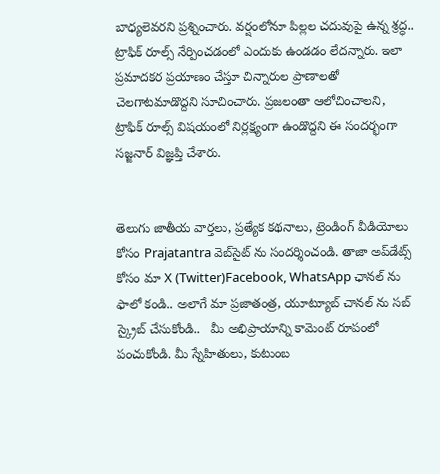బాధ్యలెవరని ప్రశ్నించారు. వర్షంలోనూ పిల్లల చదువుపై ఉన్న శ్రద్ధ.. ట్రాఫిక్‌ ‌రూల్స్ ‌నేర్పించడంలో ఎందుకు ఉండడం లేదన్నారు. ఇలా ప్రమాదకర ప్రయాణం చేస్తూ చిన్నారుల ప్రాణాలతో చెలగాటమాడొద్దని సూచించారు. ప్రజలంతా ఆలోచించాలని, ట్రాఫిక్‌ ‌రూల్స్ ‌విషయంలో నిర్లక్ష్యంగా ఉండొద్దని ఈ సందర్భంగా సజ్జనార్‌ ‌విజ్ఞప్తి చేశారు.


తెలుగు జాతీయ వార్తలు, ప్రత్యేక కథనాలు, ట్రెండింగ్ వీడియోలు కోసం Prajatantra వెబ్‌సైట్ ను సందర్శించండి. తాజా అప్‌డేట్స్ కోసం మా X (Twitter)Facebook, WhatsApp ఛానల్ ను ఫాలో కండి.. అలాగే మా ప్రజాతంత్ర, యూట్యూబ్ చానల్ ను సబ్ స్క్రైబ్ చేసుకోండి..   మీ అభిప్రాయాన్ని కామెంట్ రూపంలో పంచుకోండి. మీ స్నేహితులు, కుటుంబ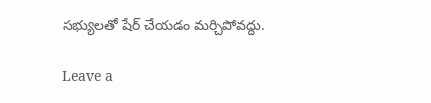సభ్యులతో షేర్ చేయడం మర్చిపోవద్దు.

Leave a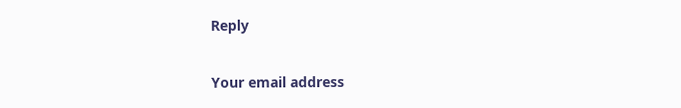Reply

Your email address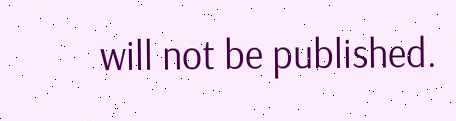will not be published.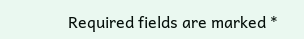Required fields are marked *